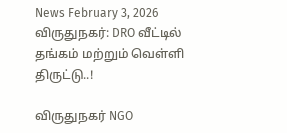News February 3, 2026
விருதுநகர்: DRO வீட்டில் தங்கம் மற்றும் வெள்ளி திருட்டு..!

விருதுநகர் NGO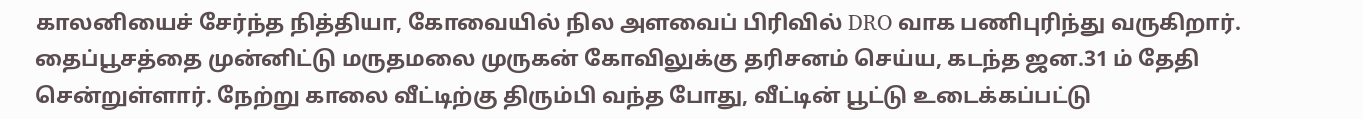காலனியைச் சேர்ந்த நித்தியா, கோவையில் நில அளவைப் பிரிவில் DRO வாக பணிபுரிந்து வருகிறார். தைப்பூசத்தை முன்னிட்டு மருதமலை முருகன் கோவிலுக்கு தரிசனம் செய்ய, கடந்த ஜன.31 ம் தேதி சென்றுள்ளார். நேற்று காலை வீட்டிற்கு திரும்பி வந்த போது, வீட்டின் பூட்டு உடைக்கப்பட்டு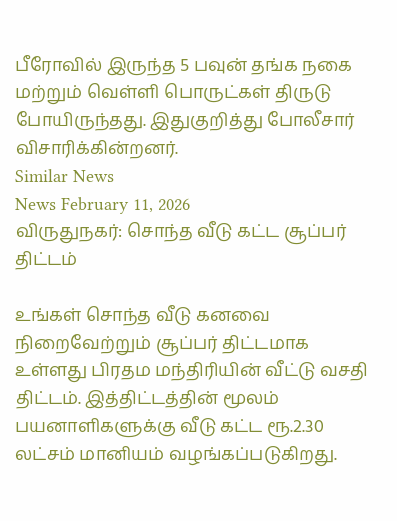பீரோவில் இருந்த 5 பவுன் தங்க நகை மற்றும் வெள்ளி பொருட்கள் திருடு போயிருந்தது. இதுகுறித்து போலீசார் விசாரிக்கின்றனர்.
Similar News
News February 11, 2026
விருதுநகர்: சொந்த வீடு கட்ட சூப்பர் திட்டம்

உங்கள் சொந்த வீடு கனவை நிறைவேற்றும் சூப்பர் திட்டமாக உள்ளது பிரதம மந்திரியின் வீட்டு வசதி திட்டம். இத்திட்டத்தின் மூலம் பயனாளிகளுக்கு வீடு கட்ட ரூ.2.30 லட்சம் மானியம் வழங்கப்படுகிறது.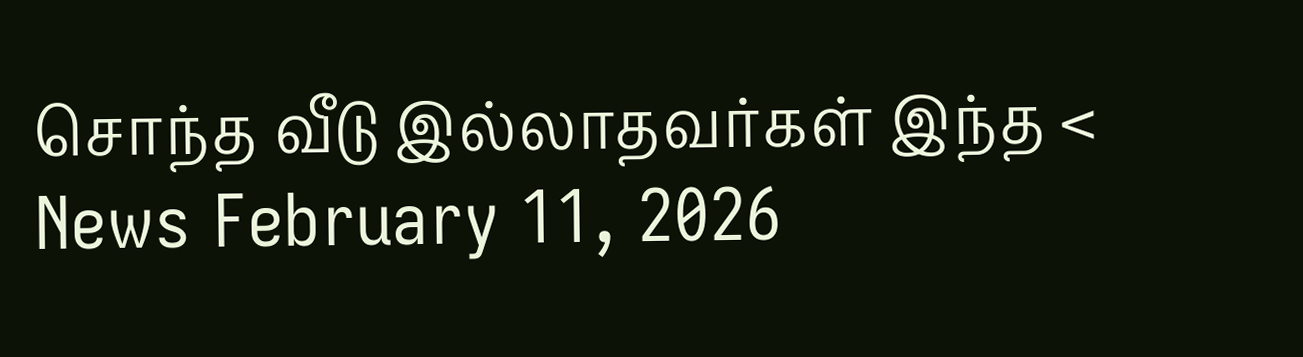சொந்த வீடு இல்லாதவர்கள் இந்த <
News February 11, 2026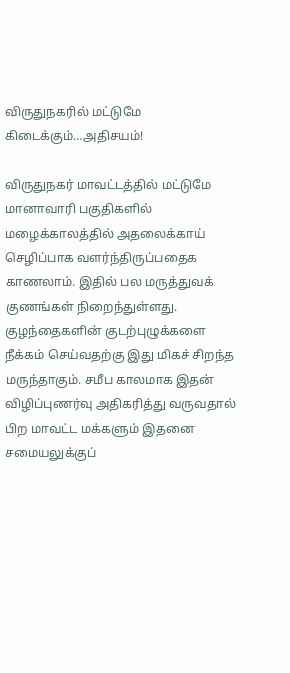விருதுநகரில் மட்டுமே கிடைக்கும்…அதிசயம்!

விருதுநகர் மாவட்டத்தில் மட்டுமே மானாவாரி பகுதிகளில் மழைக்காலத்தில் அதலைக்காய் செழிப்பாக வளர்ந்திருப்பதைக காணலாம். இதில் பல மருத்துவக் குணங்கள் நிறைந்துள்ளது. குழந்தைகளின் குடற்புழுக்களை நீக்கம் செய்வதற்கு இது மிகச் சிறந்த மருந்தாகும். சமீப காலமாக இதன் விழிப்புணர்வு அதிகரித்து வருவதால் பிற மாவட்ட மக்களும் இதனை சமையலுக்குப்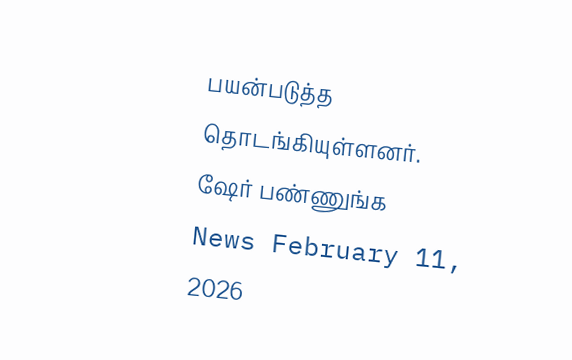பயன்படுத்த தொடங்கியுள்ளனர். ஷேர் பண்ணுங்க
News February 11, 2026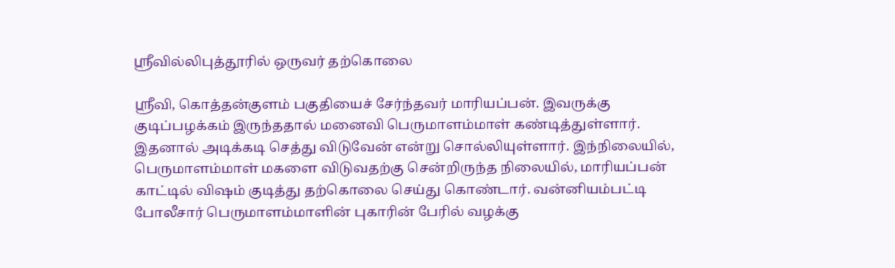ஸ்ரீவில்லிபுத்தூரில் ஒருவர் தற்கொலை

ஸ்ரீவி, கொத்தன்குளம் பகுதியைச் சேர்ந்தவர் மாரியப்பன். இவருக்கு குடிப்பழக்கம் இருந்ததால் மனைவி பெருமாளம்மாள் கண்டித்துள்ளார். இதனால் அடிக்கடி செத்து விடுவேன் என்று சொல்லியுள்ளார். இந்நிலையில், பெருமாளம்மாள் மகளை விடுவதற்கு சென்றிருந்த நிலையில், மாரியப்பன் காட்டில் விஷம் குடித்து தற்கொலை செய்து கொண்டார். வன்னியம்பட்டி போலீசார் பெருமாளம்மாளின் புகாரின் பேரில் வழக்கு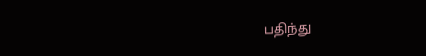பதிந்து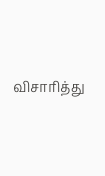விசாரித்து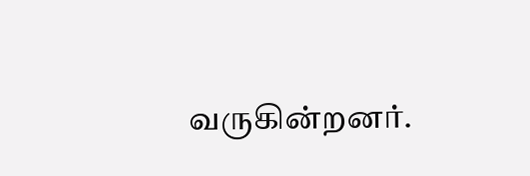வருகின்றனர்.